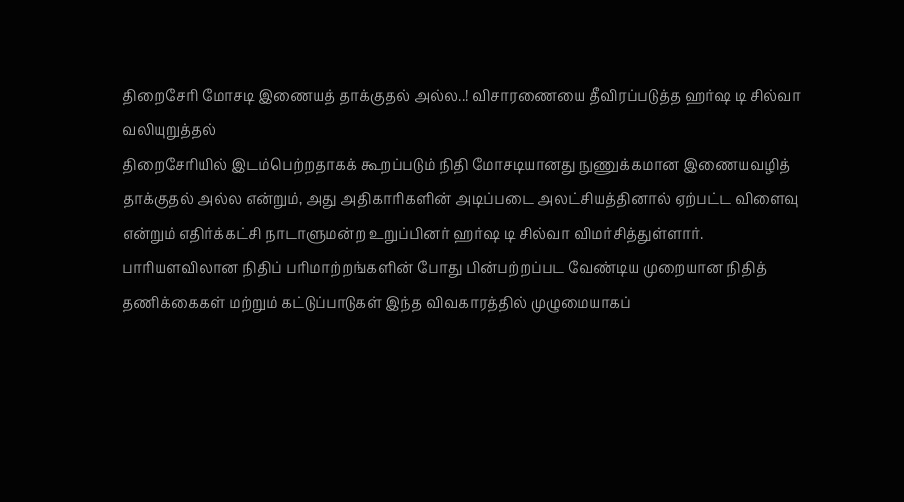திறைசேரி மோசடி இணையத் தாக்குதல் அல்ல..! விசாரணையை தீவிரப்படுத்த ஹர்ஷ டி சில்வா வலியுறுத்தல்
திறைசேரியில் இடம்பெற்றதாகக் கூறப்படும் நிதி மோசடியானது நுணுக்கமான இணையவழித் தாக்குதல் அல்ல என்றும், அது அதிகாரிகளின் அடிப்படை அலட்சியத்தினால் ஏற்பட்ட விளைவு என்றும் எதிர்க்கட்சி நாடாளுமன்ற உறுப்பினர் ஹர்ஷ டி சில்வா விமர்சித்துள்ளார்.
பாரியளவிலான நிதிப் பரிமாற்றங்களின் போது பின்பற்றப்பட வேண்டிய முறையான நிதித் தணிக்கைகள் மற்றும் கட்டுப்பாடுகள் இந்த விவகாரத்தில் முழுமையாகப்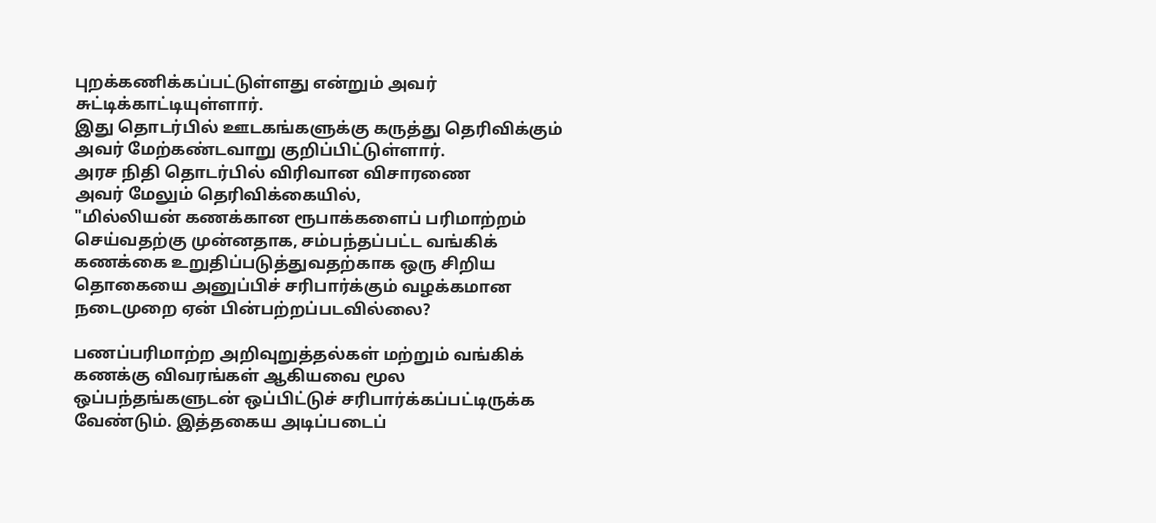புறக்கணிக்கப்பட்டுள்ளது என்றும் அவர் சுட்டிக்காட்டியுள்ளார்.
இது தொடர்பில் ஊடகங்களுக்கு கருத்து தெரிவிக்கும் அவர் மேற்கண்டவாறு குறிப்பிட்டுள்ளார்.
அரச நிதி தொடர்பில் விரிவான விசாரணை
அவர் மேலும் தெரிவிக்கையில்,
"மில்லியன் கணக்கான ரூபாக்களைப் பரிமாற்றம் செய்வதற்கு முன்னதாக, சம்பந்தப்பட்ட வங்கிக் கணக்கை உறுதிப்படுத்துவதற்காக ஒரு சிறிய தொகையை அனுப்பிச் சரிபார்க்கும் வழக்கமான நடைமுறை ஏன் பின்பற்றப்படவில்லை?

பணப்பரிமாற்ற அறிவுறுத்தல்கள் மற்றும் வங்கிக் கணக்கு விவரங்கள் ஆகியவை மூல ஒப்பந்தங்களுடன் ஒப்பிட்டுச் சரிபார்க்கப்பட்டிருக்க வேண்டும். இத்தகைய அடிப்படைப்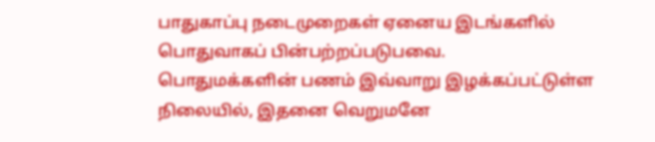பாதுகாப்பு நடைமுறைகள் ஏனைய இடங்களில் பொதுவாகப் பின்பற்றப்படுபவை.
பொதுமக்களின் பணம் இவ்வாறு இழக்கப்பட்டுள்ள நிலையில், இதனை வெறுமனே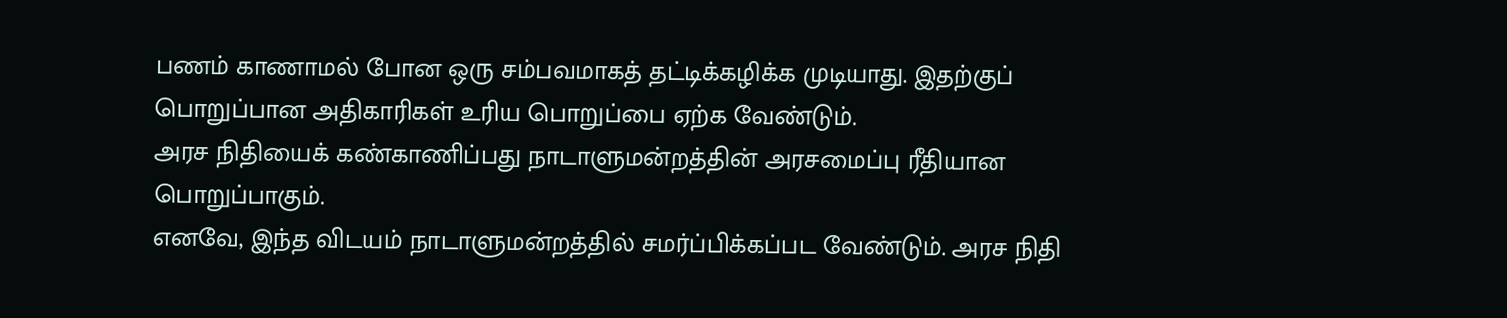பணம் காணாமல் போன ஒரு சம்பவமாகத் தட்டிக்கழிக்க முடியாது. இதற்குப் பொறுப்பான அதிகாரிகள் உரிய பொறுப்பை ஏற்க வேண்டும்.
அரச நிதியைக் கண்காணிப்பது நாடாளுமன்றத்தின் அரசமைப்பு ரீதியான பொறுப்பாகும்.
எனவே, இந்த விடயம் நாடாளுமன்றத்தில் சமர்ப்பிக்கப்பட வேண்டும். அரச நிதி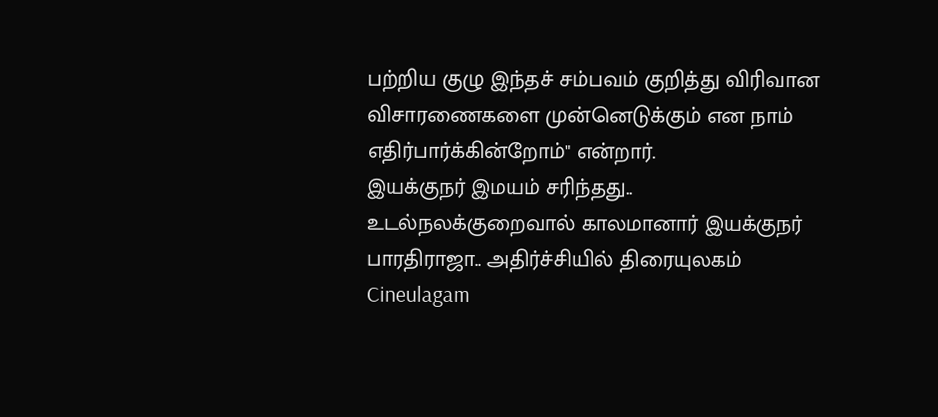பற்றிய குழு இந்தச் சம்பவம் குறித்து விரிவான விசாரணைகளை முன்னெடுக்கும் என நாம் எதிர்பார்க்கின்றோம்" என்றார்.
இயக்குநர் இமயம் சரிந்தது.. உடல்நலக்குறைவால் காலமானார் இயக்குநர் பாரதிராஜா.. அதிர்ச்சியில் திரையுலகம் Cineulagam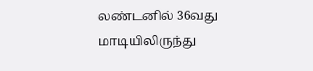லண்டனில் 36வது மாடியிலிருந்து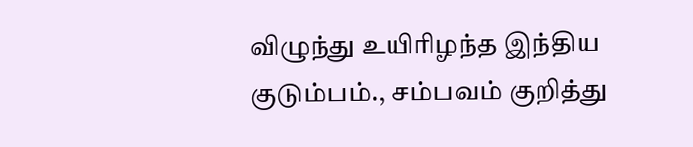விழுந்து உயிரிழந்த இந்திய குடும்பம்., சம்பவம் குறித்து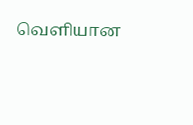வெளியான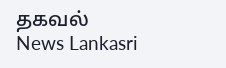தகவல் News Lankasri